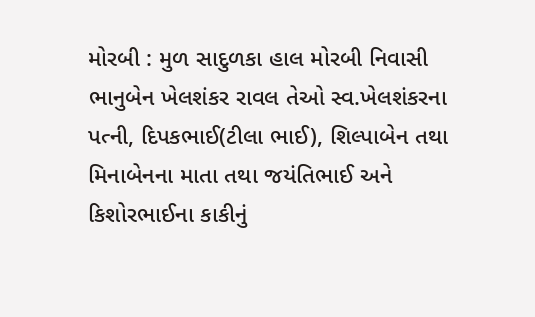મોરબી : મુળ સાદુળકા હાલ મોરબી નિવાસી ભાનુબેન ખેલશંકર રાવલ તેઓ સ્વ.ખેલશંકરના પત્ની, દિપકભાઈ(ટીલા ભાઈ), શિલ્પાબેન તથા મિનાબેનના માતા તથા જયંતિભાઈ અને કિશોરભાઈના કાકીનું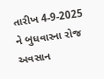તારીખ 4-9-2025 ને બુધવારના રોજ અવસાન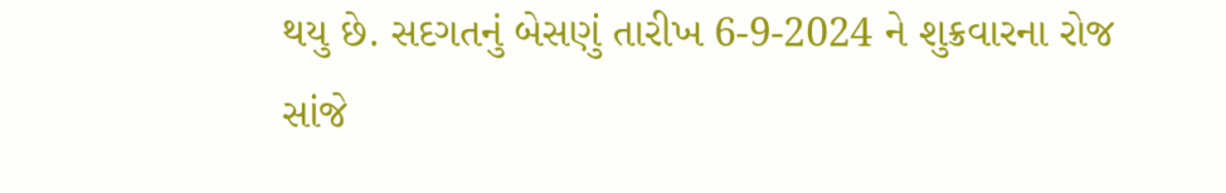થયુ છે. સદગતનું બેસણું તારીખ 6-9-2024 ને શુક્રવારના રોજ સાંજે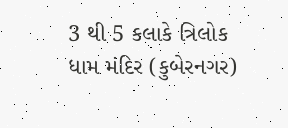3 થી 5 કલાકે ત્રિલોક ધામ મંદિર (કુબેરનગર)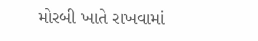મોરબી ખાતે રાખવામાં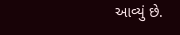આવ્યું છે.